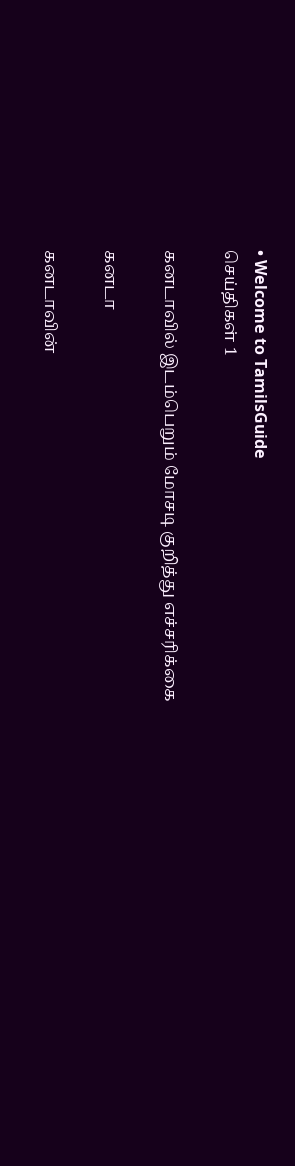• Welcome to TamilsGuide
செய்திகள் 1

கனடாவில் இடம்பெறும் மோசடி குறித்து எச்சரிக்கை

கனடா

கனடாவின்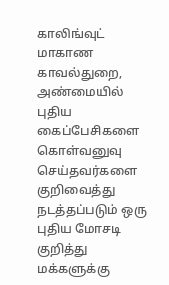காலிங்வுட் மாகாண காவல்துறை, அண்மையில் புதிய கைப்பேசிகளை கொள்வனுவு செய்தவர்களை குறிவைத்து நடத்தப்படும் ஒரு புதிய மோசடி குறித்து மக்களுக்கு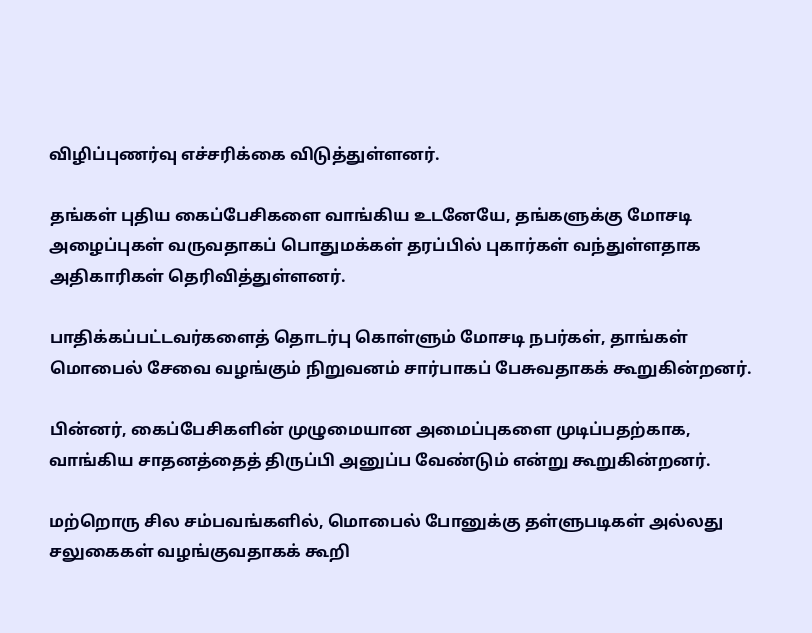விழிப்புணர்வு எச்சரிக்கை விடுத்துள்ளனர்.

தங்கள் புதிய கைப்பேசிகளை வாங்கிய உடனேயே, தங்களுக்கு மோசடி அழைப்புகள் வருவதாகப் பொதுமக்கள் தரப்பில் புகார்கள் வந்துள்ளதாக அதிகாரிகள் தெரிவித்துள்ளனர்.

பாதிக்கப்பட்டவர்களைத் தொடர்பு கொள்ளும் மோசடி நபர்கள், தாங்கள் மொபைல் சேவை வழங்கும் நிறுவனம் சார்பாகப் பேசுவதாகக் கூறுகின்றனர்.

பின்னர், கைப்பேசிகளின் முழுமையான அமைப்புகளை முடிப்பதற்காக, வாங்கிய சாதனத்தைத் திருப்பி அனுப்ப வேண்டும் என்று கூறுகின்றனர்.

மற்றொரு சில சம்பவங்களில், மொபைல் போனுக்கு தள்ளுபடிகள் அல்லது சலுகைகள் வழங்குவதாகக் கூறி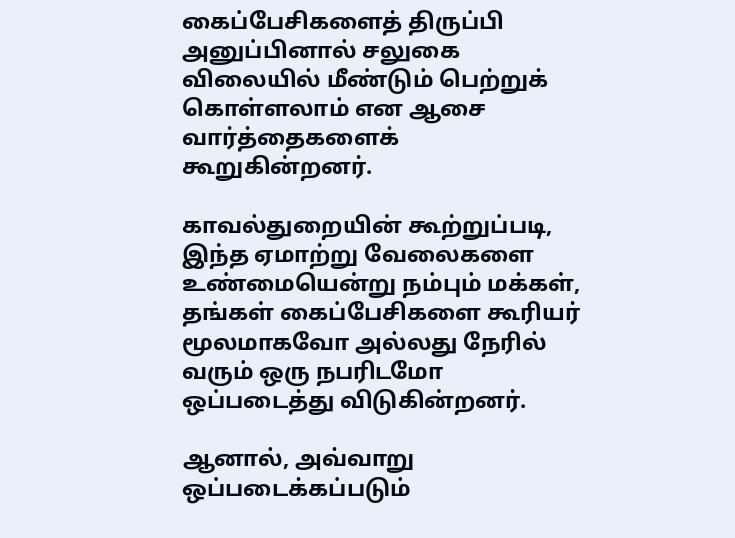கைப்பேசிகளைத் திருப்பி அனுப்பினால் சலுகை விலையில் மீண்டும் பெற்றுக் கொள்ளலாம் என ஆசை வார்த்தைகளைக் கூறுகின்றனர்.

காவல்துறையின் கூற்றுப்படி, இந்த ஏமாற்று வேலைகளை உண்மையென்று நம்பும் மக்கள், தங்கள் கைப்பேசிகளை கூரியர் மூலமாகவோ அல்லது நேரில் வரும் ஒரு நபரிடமோ ஒப்படைத்து விடுகின்றனர்.

ஆனால், அவ்வாறு ஒப்படைக்கப்படும்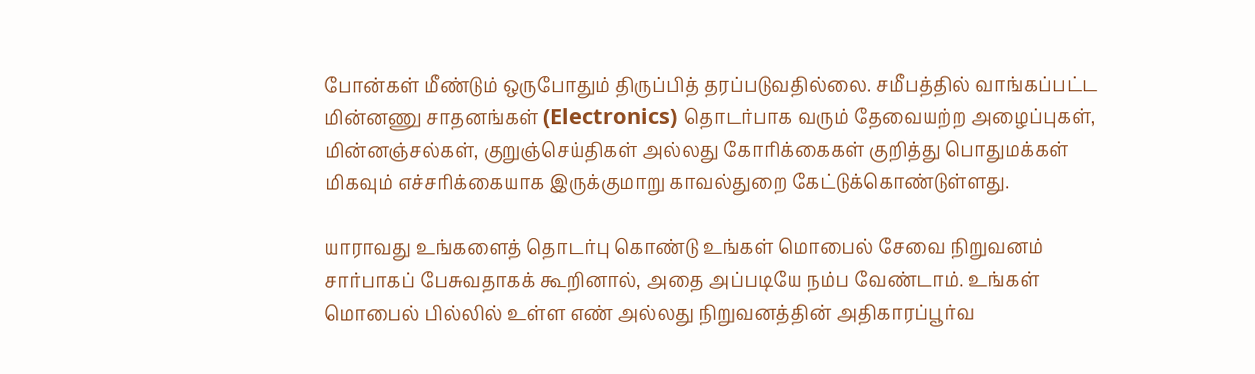போன்கள் மீண்டும் ஒருபோதும் திருப்பித் தரப்படுவதில்லை. சமீபத்தில் வாங்கப்பட்ட மின்னணு சாதனங்கள் (Electronics) தொடர்பாக வரும் தேவையற்ற அழைப்புகள், மின்னஞ்சல்கள், குறுஞ்செய்திகள் அல்லது கோரிக்கைகள் குறித்து பொதுமக்கள் மிகவும் எச்சரிக்கையாக இருக்குமாறு காவல்துறை கேட்டுக்கொண்டுள்ளது.

யாராவது உங்களைத் தொடர்பு கொண்டு உங்கள் மொபைல் சேவை நிறுவனம் சார்பாகப் பேசுவதாகக் கூறினால், அதை அப்படியே நம்ப வேண்டாம். உங்கள் மொபைல் பில்லில் உள்ள எண் அல்லது நிறுவனத்தின் அதிகாரப்பூர்வ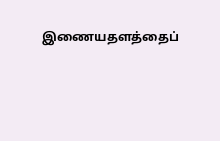இணையதளத்தைப்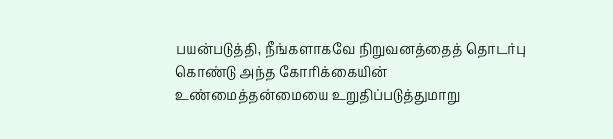பயன்படுத்தி, நீங்களாகவே நிறுவனத்தைத் தொடர்பு கொண்டு அந்த கோரிக்கையின் உண்மைத்தன்மையை உறுதிப்படுத்துமாறு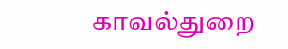காவல்துறை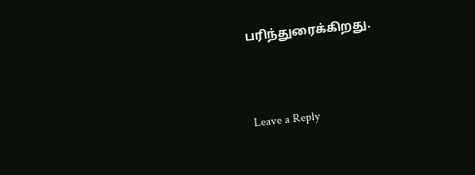பரிந்துரைக்கிறது.


Leave a Reply